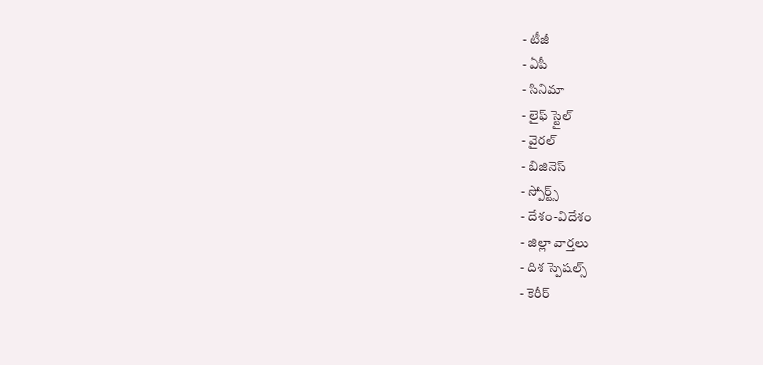- టీజీ
- ఏపీ
- సినిమా
- లైఫ్ స్టైల్
- వైరల్
- బిజినెస్
- స్పోర్ట్స్
- దేశం-విదేశం
- జిల్లా వార్తలు
- దిశ స్పెషల్స్
- కెరీర్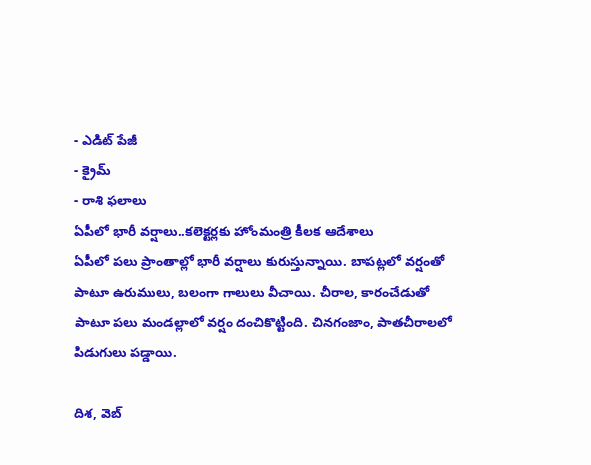- ఎడిట్ పేజీ
- క్రైమ్
- రాశి ఫలాలు
ఏపీలో భారీ వర్షాలు..కలెక్టర్లకు హోంమంత్రి కీలక ఆదేశాలు
ఏపీలో పలు ప్రాంతాల్లో భారీ వర్షాలు కురుస్తున్నాయి. బాపట్లలో వర్షంతో పాటూ ఉరుములు, బలంగా గాలులు వీచాయి. చీరాల, కారంచేడుతో పాటూ పలు మండల్లాలో వర్షం దంచికొట్టింది. చినగంజాం, పాతచీరాలలో పిడుగులు పడ్డాయి.

దిశ, వెబ్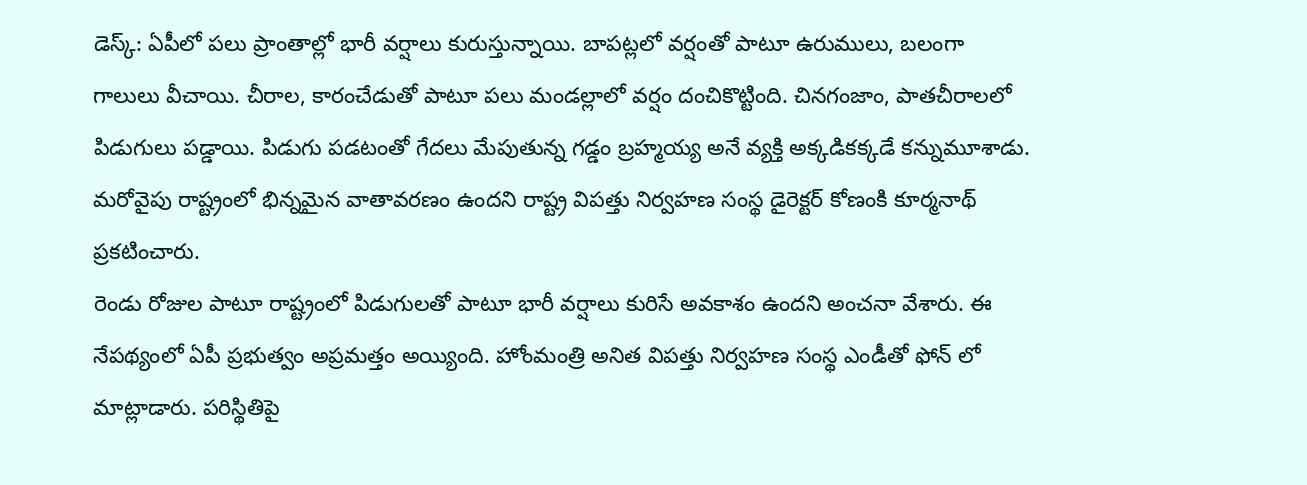డెస్క్: ఏపీలో పలు ప్రాంతాల్లో భారీ వర్షాలు కురుస్తున్నాయి. బాపట్లలో వర్షంతో పాటూ ఉరుములు, బలంగా గాలులు వీచాయి. చీరాల, కారంచేడుతో పాటూ పలు మండల్లాలో వర్షం దంచికొట్టింది. చినగంజాం, పాతచీరాలలో పిడుగులు పడ్డాయి. పిడుగు పడటంతో గేదలు మేపుతున్న గడ్డం బ్రహ్మయ్య అనే వ్యక్తి అక్కడికక్కడే కన్నుమూశాడు. మరోవైపు రాష్ట్రంలో భిన్నమైన వాతావరణం ఉందని రాష్ట్ర విపత్తు నిర్వహణ సంస్థ డైరెక్టర్ కోణంకి కూర్మనాథ్ ప్రకటించారు.
రెండు రోజుల పాటూ రాష్ట్రంలో పిడుగులతో పాటూ భారీ వర్షాలు కురిసే అవకాశం ఉందని అంచనా వేశారు. ఈ నేపథ్యంలో ఏపీ ప్రభుత్వం అప్రమత్తం అయ్యింది. హోంమంత్రి అనిత విపత్తు నిర్వహణ సంస్థ ఎండీతో ఫోన్ లో మాట్లాడారు. పరిస్థితిపై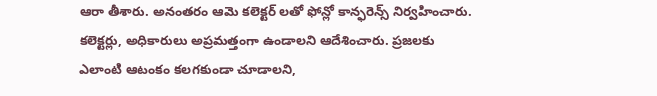ఆరా తీశారు. అనంతరం ఆమె కలెక్టర్ లతో ఫోన్లో కాన్ఫరెన్స్ నిర్వహించారు. కలెక్టర్లు, అధికారులు అప్రమత్తంగా ఉండాలని ఆదేశించారు. ప్రజలకు ఎలాంటి ఆటంకం కలగకుండా చూడాలని,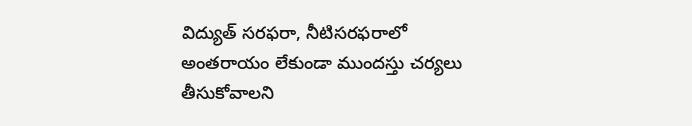విద్యుత్ సరఫరా, నీటిసరఫరాలో అంతరాయం లేకుండా ముందస్తు చర్యలు తీసుకోవాలని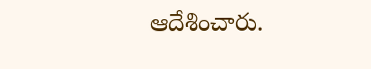ఆదేశించారు.